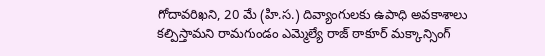గోదావరిఖని, 20 మే (హి.స.) దివ్యాంగులకు ఉపాధి అవకాశాలు
కల్పిస్తామని రామగుండం ఎమ్మెల్యే రాజ్ ఠాకూర్ మక్కాన్సింగ్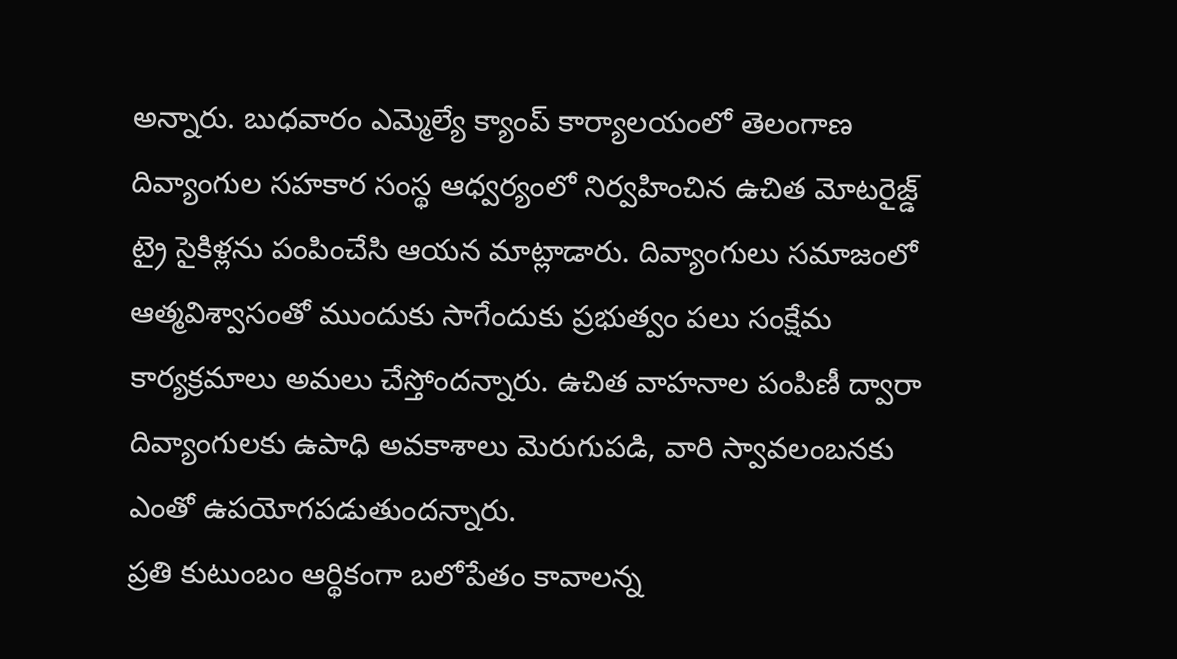అన్నారు. బుధవారం ఎమ్మెల్యే క్యాంప్ కార్యాలయంలో తెలంగాణ దివ్యాంగుల సహకార సంస్థ ఆధ్వర్యంలో నిర్వహించిన ఉచిత మోటరైజ్డ్ ట్రై సైకిళ్లను పంపించేసి ఆయన మాట్లాడారు. దివ్యాంగులు సమాజంలో ఆత్మవిశ్వాసంతో ముందుకు సాగేందుకు ప్రభుత్వం పలు సంక్షేమ కార్యక్రమాలు అమలు చేస్తోందన్నారు. ఉచిత వాహనాల పంపిణీ ద్వారా దివ్యాంగులకు ఉపాధి అవకాశాలు మెరుగుపడి, వారి స్వావలంబనకు ఎంతో ఉపయోగపడుతుందన్నారు.
ప్రతి కుటుంబం ఆర్థికంగా బలోపేతం కావాలన్న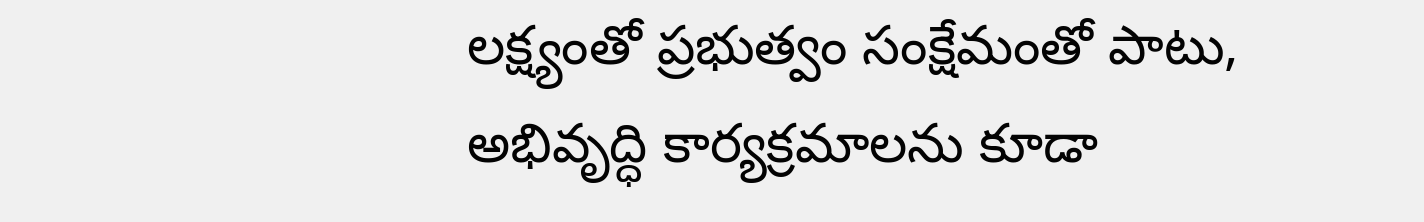లక్ష్యంతో ప్రభుత్వం సంక్షేమంతో పాటు, అభివృద్ధి కార్యక్రమాలను కూడా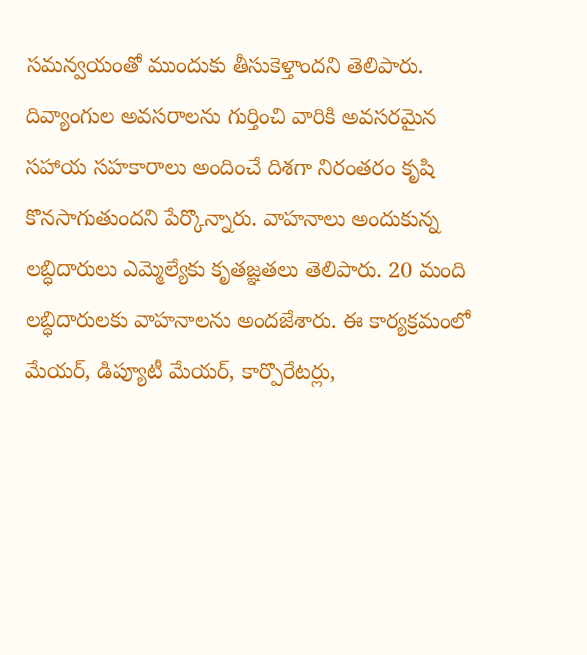సమన్వయంతో ముందుకు తీసుకెళ్తాందని తెలిపారు. దివ్యాంగుల అవసరాలను గుర్తించి వారికి అవసరమైన సహాయ సహకారాలు అందించే దిశగా నిరంతరం కృషి కొనసాగుతుందని పేర్కొన్నారు. వాహనాలు అందుకున్న లబ్ధిదారులు ఎమ్మెల్యేకు కృతజ్ఞతలు తెలిపారు. 20 మంది లబ్ధిదారులకు వాహనాలను అందజేశారు. ఈ కార్యక్రమంలో మేయర్, డిప్యూటీ మేయర్, కార్పొరేటర్లు,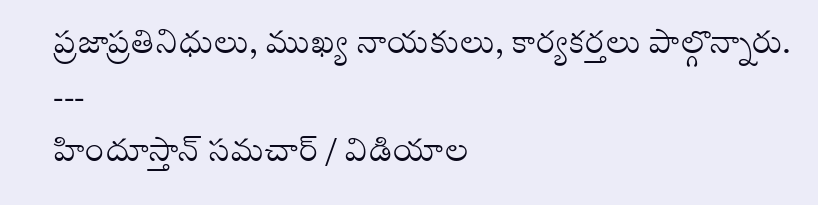ప్రజాప్రతినిధులు, ముఖ్య నాయకులు, కార్యకర్తలు పాల్గొన్నారు.
---
హిందూస్తాన్ సమచార్ / విడియాల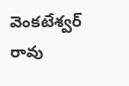వెంకటేశ్వర్ రావు